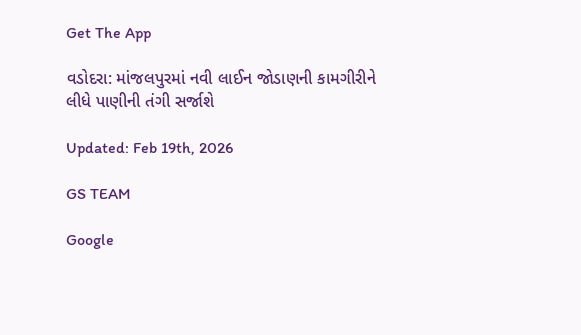Get The App

વડોદરા: માંજલપુરમાં નવી લાઈન જોડાણની કામગીરીને લીધે પાણીની તંગી સર્જાશે

Updated: Feb 19th, 2026

GS TEAM

Google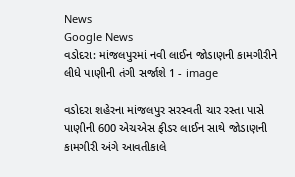News
Google News
વડોદરા: માંજલપુરમાં નવી લાઈન જોડાણની કામગીરીને લીધે પાણીની તંગી સર્જાશે 1 - image

વડોદરા શહેરના માંજલપુર સરસ્વતી ચાર રસ્તા પાસે પાણીની 600 એચએસ ફીડર લાઈન સાથે જોડાણની કામગીરી અંગે આવતીકાલે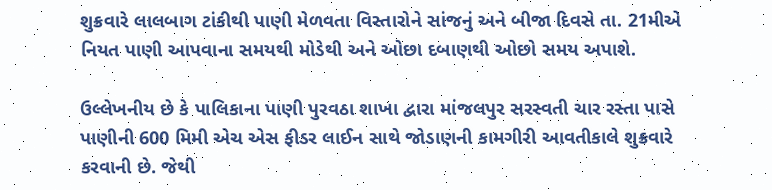શુક્રવારે લાલબાગ ટાંકીથી પાણી મેળવતા વિસ્તારોને સાંજનું અને બીજા દિવસે તા. 21મીએ નિયત પાણી આપવાના સમયથી મોડેથી અને ઓછા દબાણથી ઓછો સમય અપાશે.

ઉલ્લેખનીય છે કે પાલિકાના પાણી પુરવઠા શાખા દ્વારા માંજલપુર સરસ્વતી ચાર રસ્તા પાસે પાણીની 600 મિમી એચ એસ ફીડર લાઈન સાથે જોડાણની કામગીરી આવતીકાલે શુક્રવારે કરવાની છે. જેથી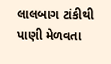લાલબાગ ટાંકીથી પાણી મેળવતા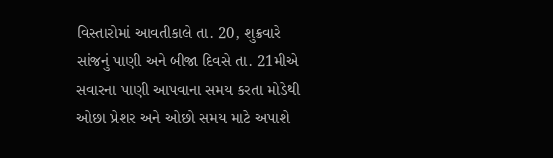વિસ્તારોમાં આવતીકાલે તા. 20, શુક્રવારે સાંજનું પાણી અને બીજા દિવસે તા. 21મીએ સવારના પાણી આપવાના સમય કરતા મોડેથી ઓછા પ્રેશર અને ઓછો સમય માટે અપાશે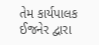તેમ કાર્યપાલક ઈજનેર દ્વારા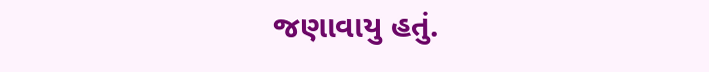જણાવાયુ હતું.